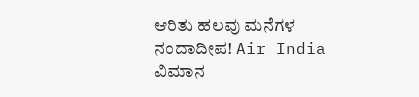ಆರಿತು ಹಲವು ಮನೆಗಳ ನಂದಾದೀಪ! Air India ವಿಮಾನ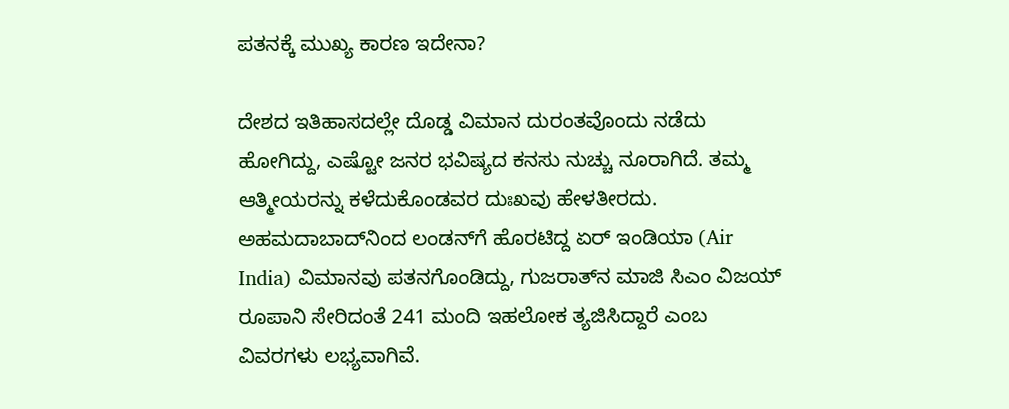ಪತನಕ್ಕೆ ಮುಖ್ಯ ಕಾರಣ ಇದೇನಾ?

ದೇಶದ ಇತಿಹಾಸದಲ್ಲೇ ದೊಡ್ಡ ವಿಮಾನ ದುರಂತವೊಂದು ನಡೆದು ಹೋಗಿದ್ದು, ಎಷ್ಟೋ ಜನರ ಭವಿಷ್ಯದ ಕನಸು ನುಚ್ಚು ನೂರಾಗಿದೆ. ತಮ್ಮ ಆತ್ಮೀಯರನ್ನು ಕಳೆದುಕೊಂಡವರ ದುಃಖವು ಹೇಳತೀರದು. ಅಹಮದಾಬಾದ್‌ನಿಂದ ಲಂಡನ್‌ಗೆ ಹೊರಟಿದ್ದ ಏರ್ ಇಂಡಿಯಾ (Air India) ವಿಮಾನವು ಪತನಗೊಂಡಿದ್ದು, ಗುಜರಾತ್‌ನ ಮಾಜಿ ಸಿಎಂ ವಿಜಯ್ ರೂಪಾನಿ ಸೇರಿದಂತೆ 241 ಮಂದಿ ಇಹಲೋಕ ತ್ಯಜಿಸಿದ್ದಾರೆ ಎಂಬ ವಿವರಗಳು ಲಭ್ಯವಾಗಿವೆ.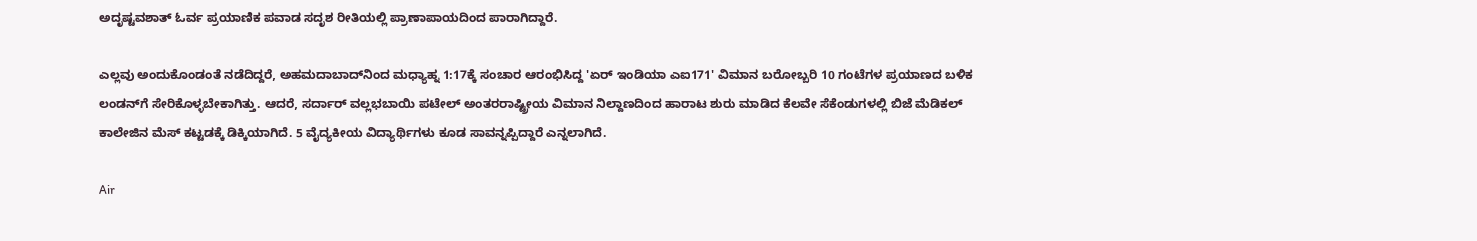ಅದೃಷ್ಟವಶಾತ್ ಓರ್ವ ಪ್ರಯಾಣಿಕ ಪವಾಡ ಸದೃಶ ರೀತಿಯಲ್ಲಿ ಪ್ರಾಣಾಪಾಯದಿಂದ ಪಾರಾಗಿದ್ದಾರೆ.

ಎಲ್ಲವು ಅಂದುಕೊಂಡಂತೆ ನಡೆದಿದ್ದರೆ, ಅಹಮದಾಬಾದ್‌ನಿಂದ ಮಧ್ಯಾಹ್ನ 1:17ಕ್ಕೆ ಸಂಚಾರ ಆರಂಭಿಸಿದ್ದ 'ಏರ್ ಇಂಡಿಯಾ ಎಐ171' ವಿಮಾನ ಬರೋಬ್ಬರಿ 10 ಗಂಟೆಗಳ ಪ್ರಯಾಣದ ಬಳಿಕ ಲಂಡನ್‌ಗೆ ಸೇರಿಕೊಳ್ಳಬೇಕಾಗಿತ್ತು. ಆದರೆ, ಸರ್ದಾರ್ ವಲ್ಲಭಬಾಯಿ ಪಟೇಲ್ ಅಂತರರಾಷ್ಟ್ರೀಯ ವಿಮಾನ ನಿಲ್ದಾಣದಿಂದ ಹಾರಾಟ ಶುರು ಮಾಡಿದ ಕೆಲವೇ ಸೆಕೆಂಡುಗಳಲ್ಲಿ ಬಿಜೆ ಮೆಡಿಕಲ್ ಕಾಲೇಜಿನ ಮೆಸ್ ಕಟ್ಟಡಕ್ಕೆ ಡಿಕ್ಕಿಯಾಗಿದೆ. 5 ವೈದ್ಯಕೀಯ ವಿದ್ಯಾರ್ಥಿಗಳು ಕೂಡ ಸಾವನ್ನಪ್ಪಿದ್ದಾರೆ ಎನ್ನಲಾಗಿದೆ.

Air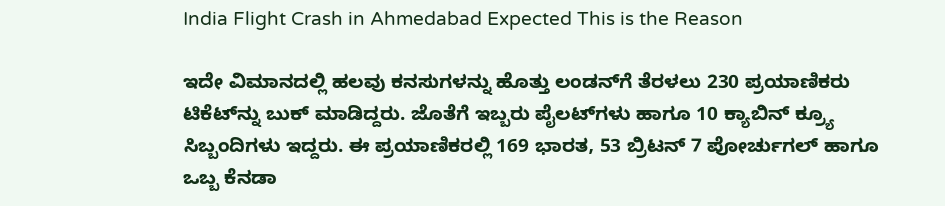India Flight Crash in Ahmedabad Expected This is the Reason

ಇದೇ ವಿಮಾನದಲ್ಲಿ ಹಲವು ಕನಸುಗಳನ್ನು ಹೊತ್ತು ಲಂಡನ್‌ಗೆ ತೆರಳಲು 230 ಪ್ರಯಾಣಿಕರು ಟಿಕೆಟ್‌ನ್ನು ಬುಕ್ ಮಾಡಿದ್ದರು. ಜೊತೆಗೆ ಇಬ್ಬರು ಪೈಲಟ್‌ಗಳು ಹಾಗೂ 10 ಕ್ಯಾಬಿನ್ ಕ್ರ್ಯೂ ಸಿಬ್ಬಂದಿಗಳು ಇದ್ದರು. ಈ ಪ್ರಯಾಣಿಕರಲ್ಲಿ 169 ಭಾರತ, 53 ಬ್ರಿಟನ್ 7 ಪೋರ್ಚುಗಲ್ ಹಾಗೂ ಒಬ್ಬ ಕೆನಡಾ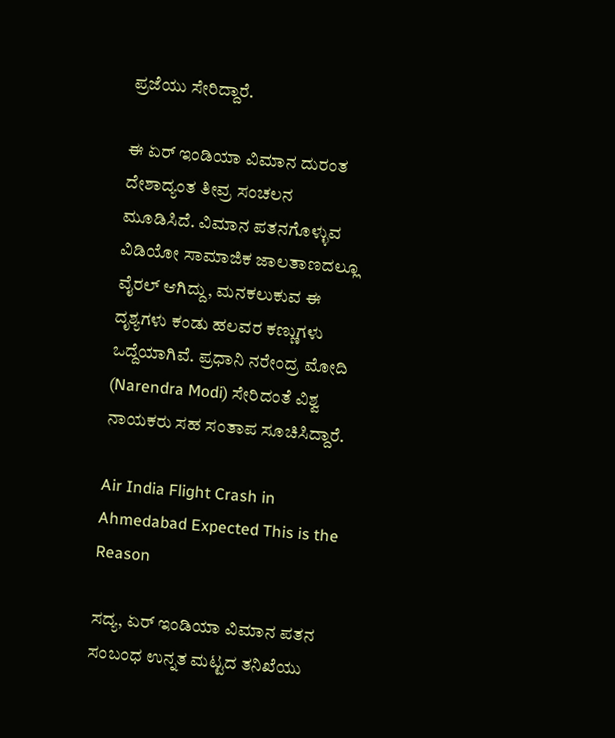ಪ್ರಜೆಯು ಸೇರಿದ್ದಾರೆ.

ಈ ಏರ್ ಇಂಡಿಯಾ ವಿಮಾನ ದುರಂತ ದೇಶಾದ್ಯಂತ ತೀವ್ರ ಸಂಚಲನ ಮೂಡಿಸಿದೆ. ವಿಮಾನ ಪತನಗೊಳ್ಳುವ ವಿಡಿಯೋ ಸಾಮಾಜಿಕ ಜಾಲತಾಣದಲ್ಲೂ ವೈರಲ್ ಆಗಿದ್ದು, ಮನಕಲುಕುವ ಈ ದೃಶ್ಯಗಳು ಕಂಡು ಹಲವರ ಕಣ್ಣುಗಳು ಒದ್ದೆಯಾಗಿವೆ. ಪ್ರಧಾನಿ ನರೇಂದ್ರ ಮೋದಿ (Narendra Modi) ಸೇರಿದಂತೆ ವಿಶ್ವ ನಾಯಕರು ಸಹ ಸಂತಾಪ ಸೂಚಿಸಿದ್ದಾರೆ.

Air India Flight Crash in Ahmedabad Expected This is the Reason

ಸದ್ಯ, ಏರ್ ಇಂಡಿಯಾ ವಿಮಾನ ಪತನ ಸಂಬಂಧ ಉನ್ನತ ಮಟ್ಟದ ತನಿಖೆಯು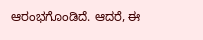ಆರಂಭಗೊಂಡಿದೆ. ಆದರೆ, ಈ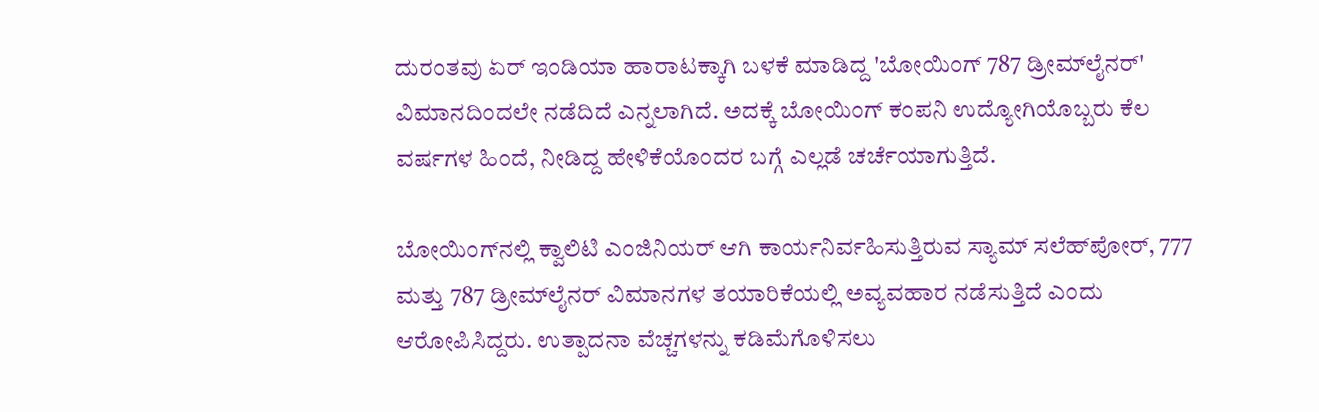ದುರಂತವು ಏರ್ ಇಂಡಿಯಾ ಹಾರಾಟಕ್ಕಾಗಿ ಬಳಕೆ ಮಾಡಿದ್ದ 'ಬೋಯಿಂಗ್ 787 ಡ್ರೀಮ್‌ಲೈನರ್' ವಿಮಾನದಿಂದಲೇ ನಡೆದಿದೆ ಎನ್ನಲಾಗಿದೆ. ಅದಕ್ಕೆ ಬೋಯಿಂಗ್ ಕಂಪನಿ ಉದ್ಯೋಗಿಯೊಬ್ಬರು ಕೆಲ ವರ್ಷಗಳ ಹಿಂದೆ, ನೀಡಿದ್ದ ಹೇಳಿಕೆಯೊಂದರ ಬಗ್ಗೆ ಎಲ್ಲಡೆ ಚರ್ಚೆಯಾಗುತ್ತಿದೆ.

ಬೋಯಿಂಗ್‌ನಲ್ಲಿ ಕ್ವಾಲಿಟಿ ಎಂಜಿನಿಯರ್ ಆಗಿ ಕಾರ್ಯನಿರ್ವಹಿಸುತ್ತಿರುವ ಸ್ಯಾಮ್ ಸಲೆಹ್‌ಪೋರ್, 777 ಮತ್ತು 787 ಡ್ರೀಮ್‌ಲೈನರ್‌ ವಿಮಾನಗಳ ತಯಾರಿಕೆಯಲ್ಲಿ ಅವ್ಯವಹಾರ ನಡೆಸುತ್ತಿದೆ ಎಂದು ಆರೋಪಿಸಿದ್ದರು. ಉತ್ಪಾದನಾ ವೆಚ್ಚಗಳನ್ನು ಕಡಿಮೆಗೊಳಿಸಲು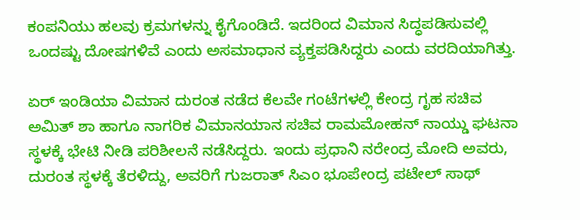ಕಂಪನಿಯು ಹಲವು ಕ್ರಮಗಳನ್ನು ಕೈಗೊಂಡಿದೆ. ಇದರಿಂದ ವಿಮಾನ ಸಿದ್ಧಪಡಿಸುವಲ್ಲಿ ಒಂದಷ್ಟು ದೋಷಗಳಿವೆ ಎಂದು ಅಸಮಾಧಾನ ವ್ಯಕ್ತಪಡಿಸಿದ್ದರು ಎಂದು ವರದಿಯಾಗಿತ್ತು.

ಏರ್ ಇಂಡಿಯಾ ವಿಮಾನ ದುರಂತ ನಡೆದ ಕೆಲವೇ ಗಂಟೆಗಳಲ್ಲಿ ಕೇಂದ್ರ ಗೃಹ ಸಚಿವ ಅಮಿತ್ ಶಾ ಹಾಗೂ ನಾಗರಿಕ ವಿಮಾನಯಾನ ಸಚಿವ ರಾಮಮೋಹನ್ ನಾಯ್ಡು ಘಟನಾ ಸ್ಥಳಕ್ಕೆ ಭೇಟಿ ನೀಡಿ ಪರಿಶೀಲನೆ ನಡೆಸಿದ್ದರು. ಇಂದು ಪ್ರಧಾನಿ ನರೇಂದ್ರ ಮೋದಿ ಅವರು, ದುರಂತ ಸ್ಥಳಕ್ಕೆ ತೆರಳಿದ್ದು, ಅವರಿಗೆ ಗುಜರಾತ್ ಸಿಎಂ ಭೂಪೇಂದ್ರ ಪಟೇಲ್ ಸಾಥ್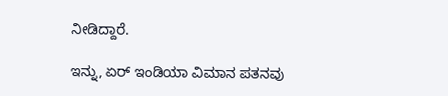ನೀಡಿದ್ದಾರೆ.

ಇನ್ನು, ಏರ್ ಇಂಡಿಯಾ ವಿಮಾನ ಪತನವು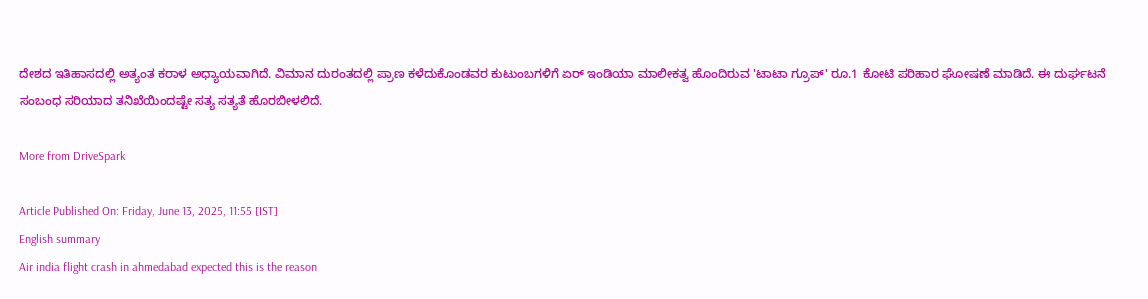ದೇಶದ ಇತಿಹಾಸದಲ್ಲಿ ಅತ್ಯಂತ ಕರಾಳ ಅಧ್ಯಾಯವಾಗಿದೆ. ವಿಮಾನ ದುರಂತದಲ್ಲಿ ಪ್ರಾಣ ಕಳೆದುಕೊಂಡವರ ಕುಟುಂಬಗಳಿಗೆ ಏರ್ ಇಂಡಿಯಾ ಮಾಲೀಕತ್ವ ಹೊಂದಿರುವ 'ಟಾಟಾ ಗ್ರೂಪ್' ರೂ.1 ಕೋಟಿ ಪರಿಹಾರ ಘೋಷಣೆ ಮಾಡಿದೆ. ಈ ದುರ್ಘಟನೆ ಸಂಬಂಧ ಸರಿಯಾದ ತನಿಖೆಯಿಂದಷ್ಟೇ ಸತ್ಯ ಸತ್ಯತೆ ಹೊರಬೀಳಲಿದೆ.

More from DriveSpark

Article Published On: Friday, June 13, 2025, 11:55 [IST]
English summary
Air india flight crash in ahmedabad expected this is the reason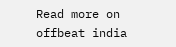Read more on offbeat india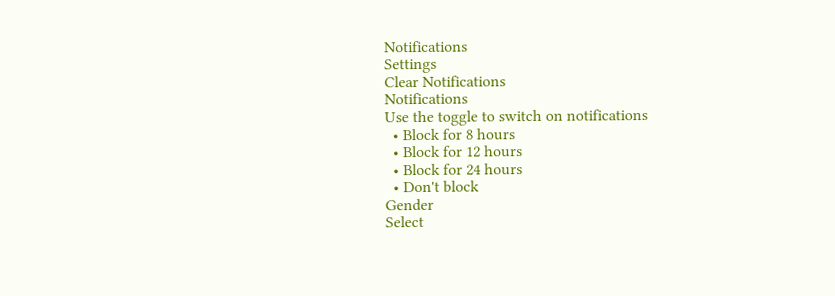Notifications
Settings
Clear Notifications
Notifications
Use the toggle to switch on notifications
  • Block for 8 hours
  • Block for 12 hours
  • Block for 24 hours
  • Don't block
Gender
Select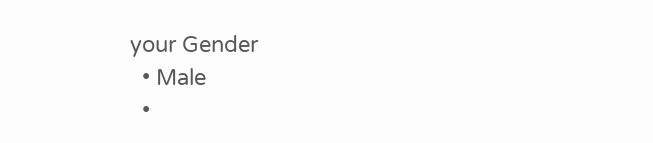your Gender
  • Male
  •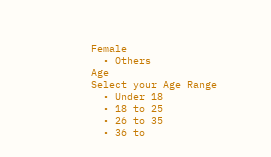Female
  • Others
Age
Select your Age Range
  • Under 18
  • 18 to 25
  • 26 to 35
  • 36 to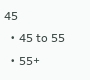45
  • 45 to 55
  • 55+